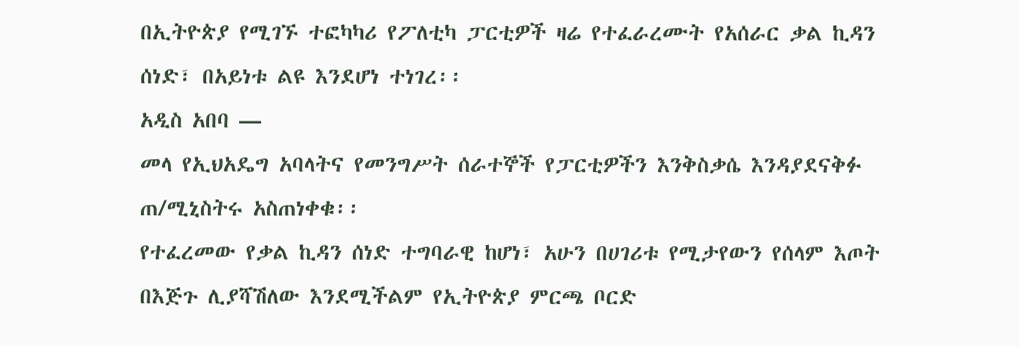በኢትዮጵያ የሚገኙ ተፎካካሪ የፖለቲካ ፓርቲዎች ዛሬ የተፈራረሙት የአሰራር ቃል ኪዳን ሰነድ፣ በአይነቱ ልዩ እንደሆነ ተነገረ፡፡
አዲስ አበባ —
መላ የኢህአዴግ አባላትና የመንግሥት ሰራተኞች የፓርቲዎችን እንቅስቃሴ እንዳያደናቅፉ ጠ/ሚኒስትሩ አስጠነቀቁ፡፡
የተፈረመው የቃል ኪዳን ሰነድ ተግባራዊ ከሆነ፣ አሁን በሀገሪቱ የሚታየውን የሰላም እጦት በእጅጉ ሊያሻሽለው እንደሚችልም የኢትዮጵያ ምርጫ ቦርድ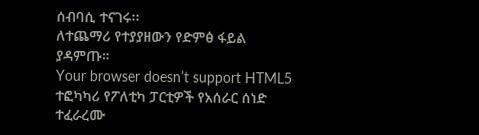ሰብባሲ ተናገሩ፡፡
ለተጨማሪ የተያያዘውን የድምፅ ፋይል ያዳምጡ።
Your browser doesn’t support HTML5
ተፎካካሪ የፖለቲካ ፓርቲዎች የአሰራር ሰነድ ተፈራረሙ